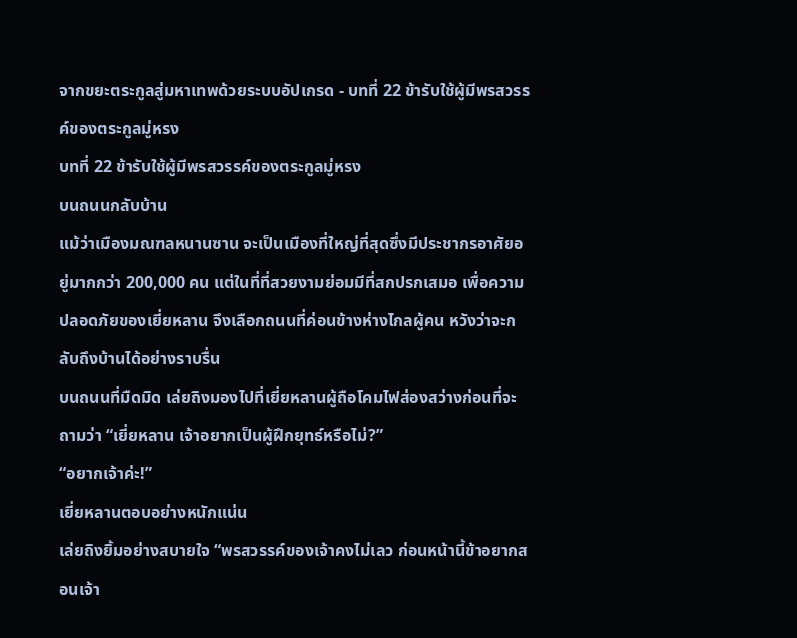จากขยะตระกูลสู่มหาเทพด้วยระบบอัปเกรด - บทที่ 22 ข้ารับใช้ผู้มีพรสวรรค์ของตระกูลมู่หรง
บทที่ 22 ข้ารับใช้ผู้มีพรสวรรค์ของตระกูลมู่หรง
บนถนนกลับบ้าน
แม้ว่าเมืองมณฑลหนานซาน จะเป็นเมืองที่ใหญ่ที่สุดซึ่งมีประชากรอาศัยอยู่มากกว่า 200,000 คน แต่ในที่ที่สวยงามย่อมมีที่สกปรกเสมอ เพื่อความปลอดภัยของเยี่ยหลาน จึงเลือกถนนที่ค่อนข้างห่างไกลผู้คน หวังว่าจะกลับถึงบ้านได้อย่างราบรื่น
บนถนนที่มืดมิด เล่ยถิงมองไปที่เยี่ยหลานผู้ถือโคมไฟส่องสว่างก่อนที่จะถามว่า “เยี่ยหลาน เจ้าอยากเป็นผู้ฝึกยุทธ์หรือไม่?”
“อยากเจ้าค่ะ!”
เยี่ยหลานตอบอย่างหนักแน่น
เล่ยถิงยิ้มอย่างสบายใจ “พรสวรรค์ของเจ้าคงไม่เลว ก่อนหน้านี้ข้าอยากสอนเจ้า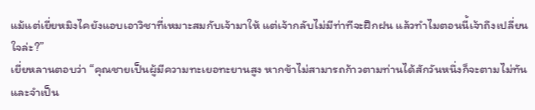แม้แต่เยี่ยหมิงไคยังแอบเอาวิชาที่เหมาะสมกับเจ้ามาให้ แต่เจ้ากลับไม่มีท่าทีจะฝึกฝน แล้วทำไมตอนนี้เจ้าถึงเปลี่ยนใจล่ะ?”
เยี่ยหลานตอบว่า “คุณชายเป็นผู้มีความทะเยอทะยานสูง หากข้าไม่สามารถก้าวตามท่านได้สักวันหนึ่งก็จะตามไม่ทันและจำเป็น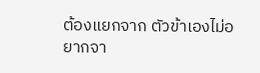ต้องแยกจาก ตัวข้าเองไม่อยากจา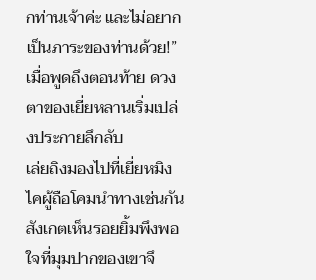กท่านเจ้าค่ะ และไม่อยากเป็นภาระของท่านด้วย!”
เมื่อพูดถึงตอนท้าย ดวงตาของเยี่ยหลานเริ่มเปล่งประกายลึกลับ
เล่ยถิงมองไปที่เยี่ยหมิงไคผู้ถือโคมนำทางเช่นกัน สังเกตเห็นรอยยิ้มพึงพอใจที่มุมปากของเขาจึ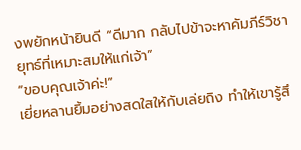งพยักหน้ายินดี “ดีมาก กลับไปข้าจะหาคัมภีร์วิชายุทธ์ที่เหมาะสมให้แก่เจ้า”
“ขอบคุณเจ้าค่ะ!”
เยี่ยหลานยิ้มอย่างสดใสให้กับเล่ยถิง ทำให้เขารู้สึ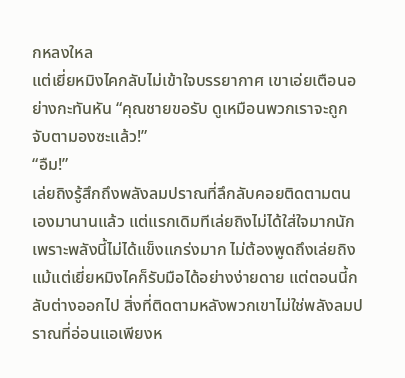กหลงใหล
แต่เยี่ยหมิงไคกลับไม่เข้าใจบรรยากาศ เขาเอ่ยเตือนอย่างกะทันหัน “คุณชายขอรับ ดูเหมือนพวกเราจะถูกจับตามองซะแล้ว!”
“อืม!”
เล่ยถิงรู้สึกถึงพลังลมปราณที่ลึกลับคอยติดตามตนเองมานานแล้ว แต่แรกเดิมทีเล่ยถิงไม่ได้ใส่ใจมากนัก เพราะพลังนี้ไม่ได้แข็งแกร่งมาก ไม่ต้องพูดถึงเล่ยถิงแม้แต่เยี่ยหมิงไคก็รับมือได้อย่างง่ายดาย แต่ตอนนี้กลับต่างออกไป สิ่งที่ติดตามหลังพวกเขาไม่ใช่พลังลมปราณที่อ่อนแอเพียงห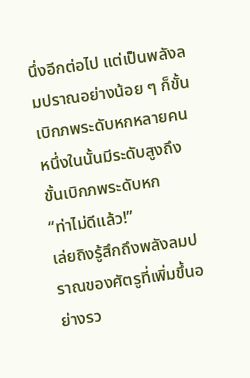นึ่งอีกต่อไป แต่เป็นพลังลมปราณอย่างน้อย ๆ ก็ขั้นเบิกภพระดับหกหลายคน หนึ่งในนั้นมีระดับสูงถึงขั้นเบิกภพระดับหก
“ท่าไม่ดีแล้ว!”
เล่ยถิงรู้สึกถึงพลังลมปราณของศัตรูที่เพิ่มขึ้นอย่างรว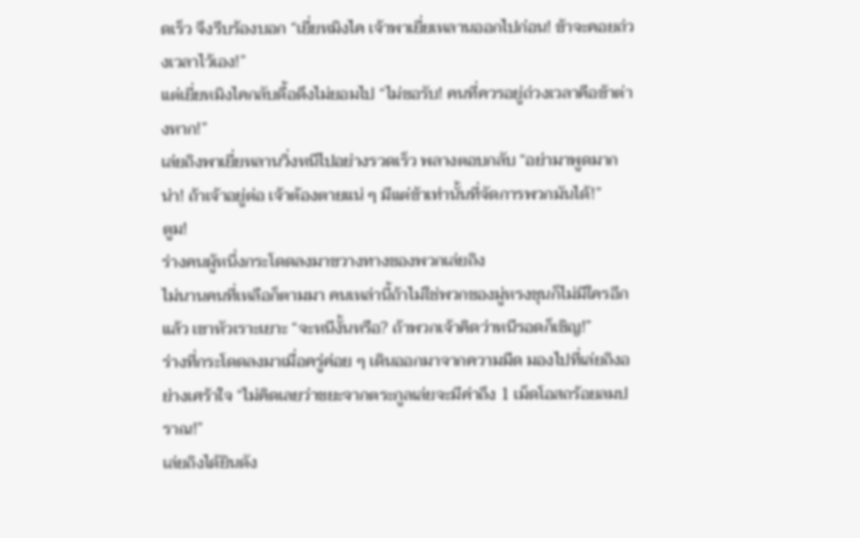ดเร็ว จึงรีบร้องบอก “เยี่ยหมิงไค เจ้าพาเยี่ยเหลานออกไปก่อน! ข้าจะคอยถ่วงเวลาไว้เอง!”
แต่เยี่ยหมิงไคกลับดื้อดึงไม่ยอมไป “ไม่ขอรับ! คนที่ควรอยู่ถ่วงเวลาคือข้าต่างหาก!”
เล่ยถิงพาเยี่ยหลานวิ่งหนีไปอย่างรวดเร็ว พลางตอบกลับ “อย่ามาพูดมากน่า! ถ้าเจ้าอยู่ต่อ เจ้าต้องตายแน่ ๆ มีแต่ข้าเท่านั้นที่จัดการพวกมันได้!”
ตูม!
ร่างคนผู้หนึ่งกระโดดลงมาขวางทางของพวกเล่ยถิง
ไม่นานคนที่เหลือก็ตามมา คนเหล่านี้ถ้าไม่ใช่พวกของมู่หรงชุนก็ไม่มีใครอีกแล้ว เขาหัวเราะเยาะ “จะหนีงั้นหรือ? ถ้าพวกเจ้าคิดว่าหนีรอดก็เชิญ!”
ร่างที่กระโดดลงมาเมื่อครู่ค่อย ๆ เดินออกมาจากความมืด มองไปที่เล่ยถิงอย่างเศร้าใจ “ไม่คิดเลยว่าขยะจากตระกูลเล่ยจะมีค่าถึง 1 เม็ดโอสถร้อยลมปราณ!”
เล่ยถิงได้ยินดัง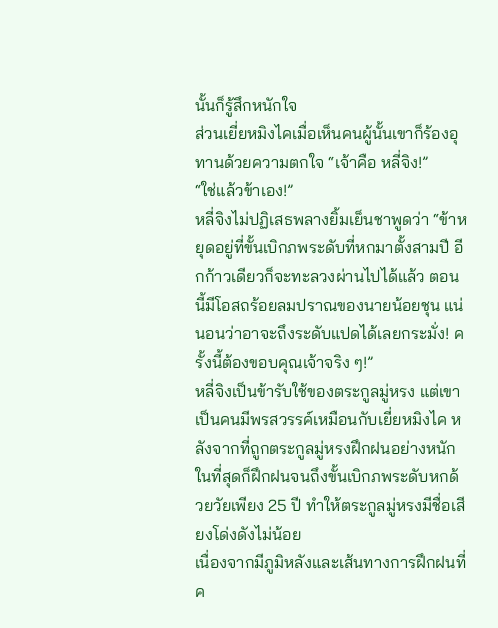นั้นก็รู้สึกหนักใจ
ส่วนเยี่ยหมิงไคเมื่อเห็นคนผู้นั้นเขาก็ร้องอุทานด้วยความตกใจ “เจ้าคือ หลี่จิง!”
“ใช่แล้วข้าเอง!”
หลี่จิงไม่ปฏิเสธพลางยิ้มเย็นชาพูดว่า “ข้าหยุดอยู่ที่ขั้นเบิกภพระดับที่หกมาตั้งสามปี อีกก้าวเดียวก็จะทะลวงผ่านไปได้แล้ว ตอนนี้มีโอสถร้อยลมปราณของนายน้อยชุน แน่นอนว่าอาจะถึงระดับแปดได้เลยกระมั่ง! ครั้งนี้ต้องขอบคุณเจ้าจริง ๆ!”
หลี่จิงเป็นข้ารับใช้ของตระกูลมู่หรง แต่เขาเป็นคนมีพรสวรรค์เหมือนกับเยี่ยหมิงไค หลังจากที่ถูกตระกูลมู่หรงฝึกฝนอย่างหนัก ในที่สุดก็ฝึกฝนจนถึงขั้นเบิกภพระดับหกด้วยวัยเพียง 25 ปี ทำให้ตระกูลมู่หรงมีชื่อเสียงโด่งดังไม่น้อย
เนื่องจากมีภูมิหลังและเส้นทางการฝึกฝนที่ค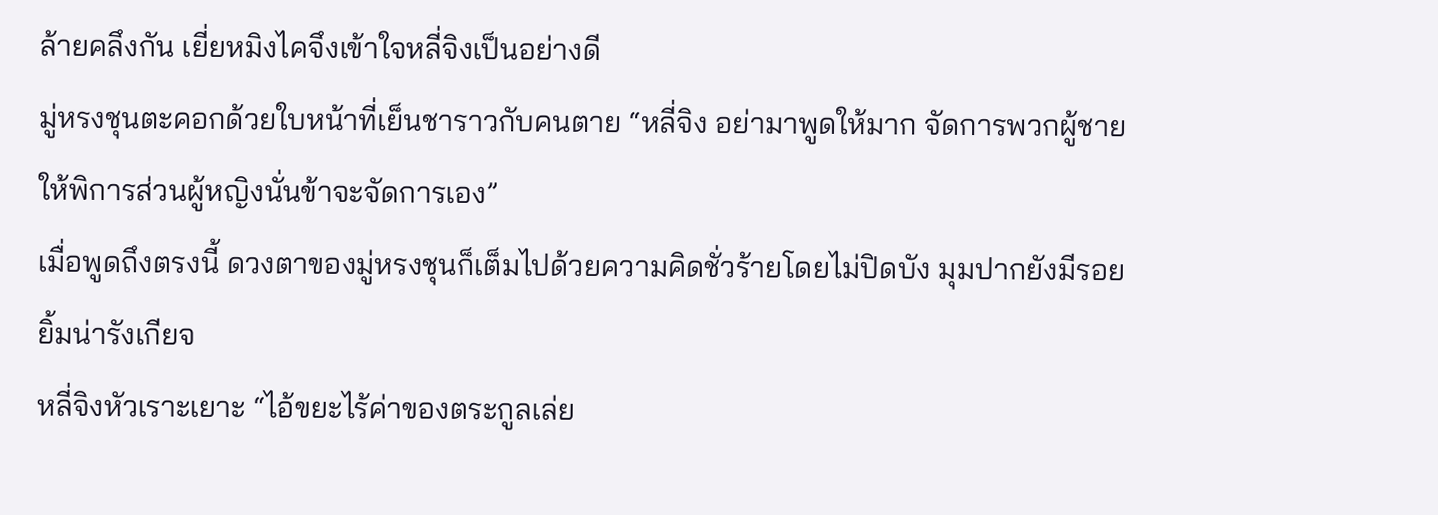ล้ายคลึงกัน เยี่ยหมิงไคจึงเข้าใจหลี่จิงเป็นอย่างดี
มู่หรงชุนตะคอกด้วยใบหน้าที่เย็นชาราวกับคนตาย “หลี่จิง อย่ามาพูดให้มาก จัดการพวกผู้ชายให้พิการส่วนผู้หญิงนั่นข้าจะจัดการเอง”
เมื่อพูดถึงตรงนี้ ดวงตาของมู่หรงชุนก็เต็มไปด้วยความคิดชั่วร้ายโดยไม่ปิดบัง มุมปากยังมีรอยยิ้มน่ารังเกียจ
หลี่จิงหัวเราะเยาะ “ไอ้ขยะไร้ค่าของตระกูลเล่ย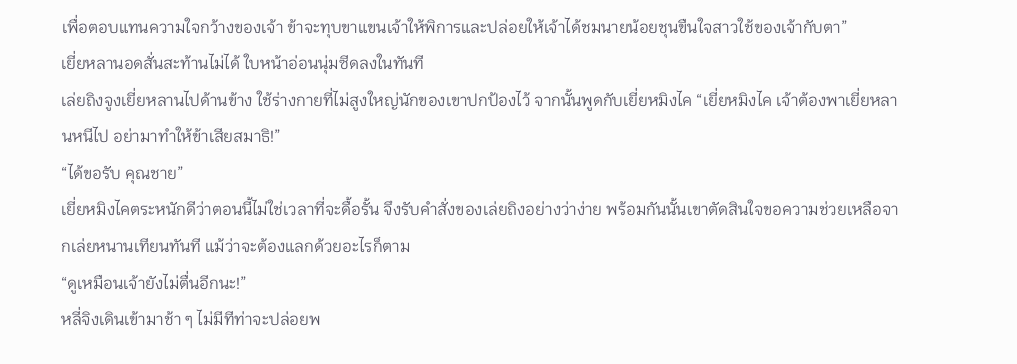เพื่อตอบแทนความใจกว้างของเจ้า ข้าจะทุบขาแขนเจ้าให้พิการและปล่อยให้เจ้าได้ชมนายน้อยชุนขืนใจสาวใช้ของเจ้ากับตา”
เยี่ยหลานอดสั่นสะท้านไม่ได้ ใบหน้าอ่อนนุ่มซีดลงในทันที
เล่ยถิงจูงเยี่ยหลานไปด้านข้าง ใช้ร่างกายที่ไม่สูงใหญ่นักของเขาปกป้องไว้ จากนั้นพูดกับเยี่ยหมิงไค “เยี่ยหมิงไค เจ้าต้องพาเยี่ยหลานหนีไป อย่ามาทำให้ข้าเสียสมาธิ!”
“ได้ขอรับ คุณชาย”
เยี่ยหมิงไคตระหนักดีว่าตอนนี้ไม่ใช่เวลาที่จะดื้อรั้น จึงรับคำสั่งของเล่ยถิงอย่างว่าง่าย พร้อมกันนั้นเขาตัดสินใจขอความช่วยเหลือจากเล่ยหนานเทียนทันที แม้ว่าจะต้องแลกด้วยอะไรก็ตาม
“ดูเหมือนเจ้ายังไม่ตื่นอีกนะ!”
หลี่จิงเดินเข้ามาช้า ๆ ไม่มีทีท่าจะปล่อยพ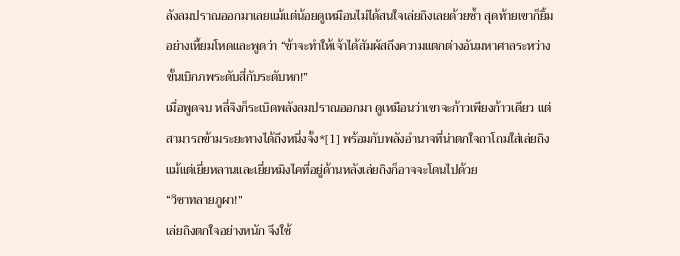ลังลมปราณออกมาเลยแม้แต่น้อยดูเหมือนไม่ได้สนใจเล่ยถิงเลยด้วยซ้ำ สุดท้ายเขาก็ยิ้มอย่างเหี้ยมโหดและพูดว่า “ข้าจะทำให้เจ้าได้สัมผัสถึงความแตกต่างอันมหาศาลระหว่างขั้นเบิกภพระดับสี่กับระดับหก!”
เมื่อพูดจบ หลี่จิงก็ระเบิดพลังลมปราณออกมา ดูเหมือนว่าเขาจะก้าวเพียงก้าวเดียว แต่สามารถข้ามระยะทางได้ถึงหนึ่งจั้ง*[1] พร้อมกับพลังอำนาจที่น่าตกใจถาโถมใส่เล่ยถิง แม้แต่เยี่ยหลานและเยี่ยหมิงไคที่อยู่ด้านหลังเล่ยถิงก็อาจจะโดนไปด้วย
“วิชาทลายภูผา!”
เล่ยถิงตกใจอย่างหนัก จึงใช้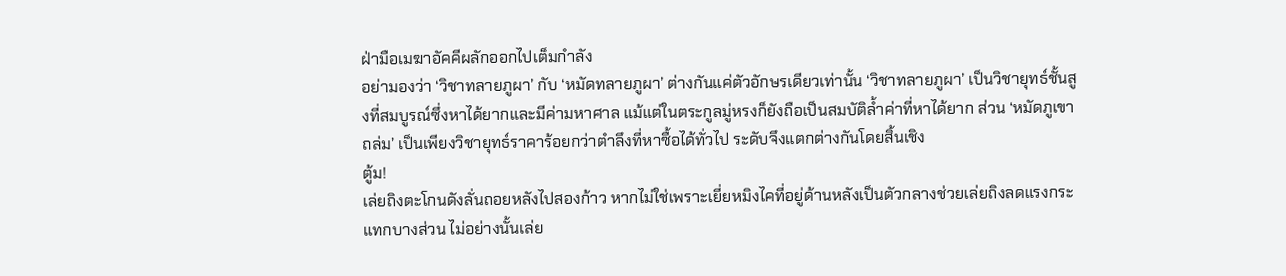ฝ่ามือเมฆาอัคคีผลักออกไปเต็มกำลัง
อย่ามองว่า ‘วิชาทลายภูผา’ กับ ‘หมัดทลายภูผา’ ต่างกันแค่ตัวอักษรเดียวเท่านั้น ‘วิชาทลายภูผา’ เป็นวิชายุทธ์ชั้นสูงที่สมบูรณ์ซึ่งหาได้ยากและมีค่ามหาศาล แม้แต่ในตระกูลมู่หรงก็ยังถือเป็นสมบัติล้ำค่าที่หาได้ยาก ส่วน ‘หมัดภูเขาถล่ม’ เป็นเพียงวิชายุทธ์ราคาร้อยกว่าตำลึงที่หาซื้อได้ทั่วไป ระดับจึงแตกต่างกันโดยสิ้นเชิง
ตู้ม!
เล่ยถิงตะโกนดังลั่นถอยหลังไปสองก้าว หากไม่ใช่เพราะเยี่ยหมิงไคที่อยู่ด้านหลังเป็นตัวกลางช่วยเล่ยถิงลดแรงกระแทกบางส่วน ไม่อย่างนั้นเล่ย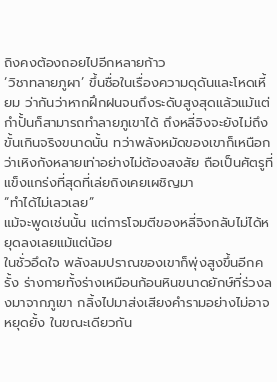ถิงคงต้องถอยไปอีกหลายก้าว
‘วิชาทลายภูผา’ ขึ้นชื่อในเรื่องความดุดันและโหดเหี้ยม ว่ากันว่าหากฝึกฝนจนถึงระดับสูงสุดแล้วแม้แต่กำปั้นก็สามารถทำลายภูเขาได้ ถึงหลี่จิงจะยังไม่ถึงขั้นเกินจริงขนาดนั้น ทว่าพลังหมัดของเขาก็เหนือกว่าเหิงกังหลายเท่าอย่างไม่ต้องสงสัย ถือเป็นศัตรูที่แข็งแกร่งที่สุดที่เล่ยถิงเคยเผชิญมา
“ทำได้ไม่เลวเลย”
แม้จะพูดเช่นนั้น แต่การโจมตีของหลี่จิงกลับไม่ได้หยุดลงเลยแม้แต่น้อย
ในชั่วอึดใจ พลังลมปราณของเขาก็พุ่งสูงขึ้นอีกครั้ง ร่างกายทั้งร่างเหมือนก้อนหินขนาดยักษ์ที่ร่วงลงมาจากภูเขา กลิ้งไปมาส่งเสียงคำรามอย่างไม่อาจหยุดยั้ง ในขณะเดียวกัน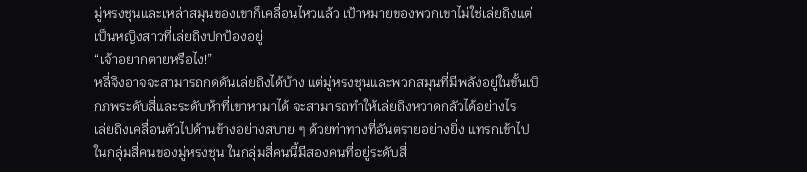มู่หรงชุนและเหล่าสมุนของเขาก็เคลื่อนไหวแล้ว เป้าหมายของพวกเขาไม่ใช่เล่ยถิงแต่เป็นหญิงสาวที่เล่ยถิงปกป้องอยู่
“เจ้าอยากตายหรือไง!”
หลี่จิงอาจจะสามารถกดดันเล่ยถิงได้บ้าง แต่มู่หรงชุนและพวกสมุนที่มีพลังอยู่ในขั้นเบิกภพระดับสี่และระดับห้าที่เขาหามาได้ จะสามารถทำให้เล่ยถิงหวาดกลัวได้อย่างไร
เล่ยถิงเคลื่อนตัวไปด้านข้างอย่างสบาย ๆ ด้วยท่าทางที่อันตรายอย่างยิ่ง แทรกเข้าไปในกลุ่มสี่คนของมู่หรงชุน ในกลุ่มสี่คนนี้มีสองคนที่อยู่ระดับสี่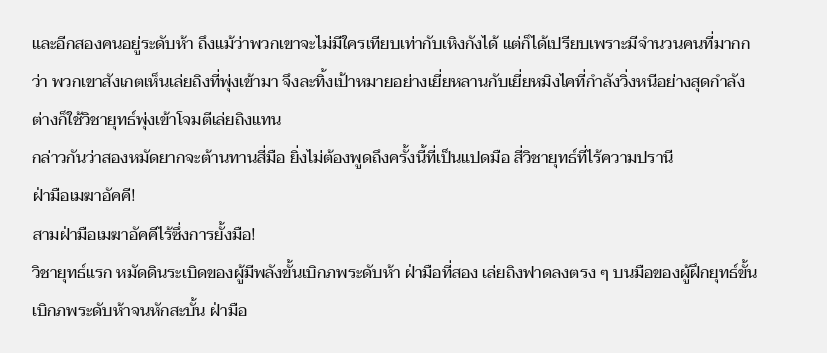และอีกสองคนอยู่ระดับห้า ถึงแม้ว่าพวกเขาจะไม่มีใครเทียบเท่ากับเหิงกังได้ แต่ก็ได้เปรียบเพราะมีจำนวนคนที่มากกว่า พวกเขาสังเกตเห็นเล่ยถิงที่พุ่งเข้ามา จึงละทิ้งเป้าหมายอย่างเยี่ยหลานกับเยี่ยหมิงไคที่กำลังวิ่งหนีอย่างสุดกำลัง ต่างก็ใช้วิชายุทธ์พุ่งเข้าโจมตีเล่ยถิงแทน
กล่าวกันว่าสองหมัดยากจะต้านทานสี่มือ ยิ่งไม่ต้องพูดถึงครั้งนี้ที่เป็นแปดมือ สี่วิชายุทธ์ที่ไร้ความปรานี
ฝ่ามือเมฆาอัคคี!
สามฝ่ามือเมฆาอัคคีไร้ซึ่งการยั้งมือ!
วิชายุทธ์แรก หมัดดินระเบิดของผู้มีพลังขั้นเบิกภพระดับห้า ฝ่ามือที่สอง เล่ยถิงฟาดลงตรง ๆ บนมือของผู้ฝึกยุทธ์ขั้นเบิกภพระดับห้าจนหักสะบั้น ฝ่ามือ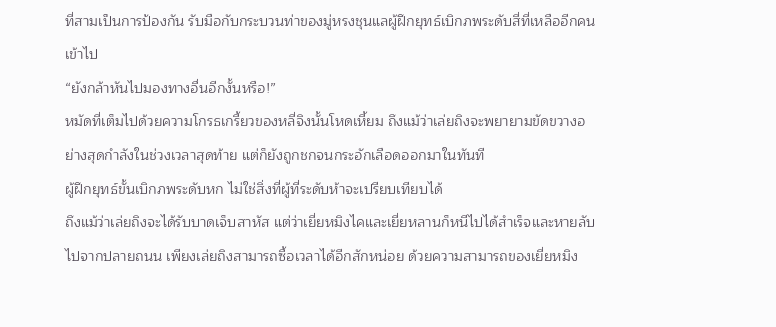ที่สามเป็นการป้องกัน รับมือกับกระบวนท่าของมู่หรงชุนแลผู้ฝึกยุทธ์เบิกภพระดับสี่ที่เหลืออีกคนเข้าไป
“ยังกล้าหันไปมองทางอื่นอีกงั้นหรือ!”
หมัดที่เต็มไปด้วยความโกรธเกรี้ยวของหลี่จิงนั้นโหดเหี้ยม ถึงแม้ว่าเล่ยถิงจะพยายามขัดขวางอย่างสุดกำลังในช่วงเวลาสุดท้าย แต่ก็ยังถูกชกจนกระอักเลือดออกมาในทันที
ผู้ฝึกยุทธ์ขั้นเบิกภพระดับหก ไม่ใช่สิ่งที่ผู้ที่ระดับห้าจะเปรียบเทียบได้
ถึงแม้ว่าเล่ยถิงจะได้รับบาดเจ็บสาหัส แต่ว่าเยี่ยหมิงไคและเยี่ยหลานก็หนีไปได้สำเร็จและหายลับไปจากปลายถนน เพียงเล่ยถิงสามารถซื้อเวลาได้อีกสักหน่อย ด้วยความสามารถของเยี่ยหมิง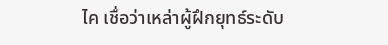ไค เชื่อว่าเหล่าผู้ฝึกยุทธ์ระดับ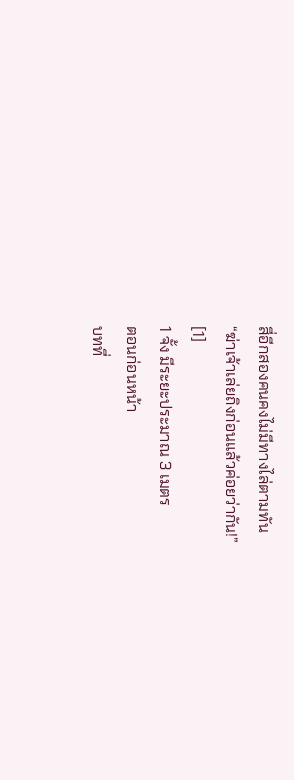สี่อีกสองคนคงไม่มีทางไล่ตามทัน
“ฆ่าเจ้าเล่ยถิงก่อนแล้วค่อยว่ากัน!”
[1]
1 จั้ง มีระยะประมาณ 3 เมตร
ตอนก่อนหน้า
บทที่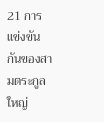21 การแข่งขันกันของสามตระกูลใหญ่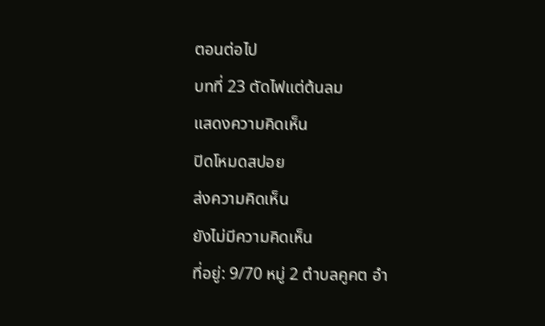ตอนต่อไป
บทที่ 23 ตัดไฟแต่ต้นลม
แสดงความคิดเห็น
ปิดโหมดสปอย
ส่งความคิดเห็น
ยังไม่มีความคิดเห็น
ที่อยู่: 9/70 หมู่ 2 ตำบลคูคต อำ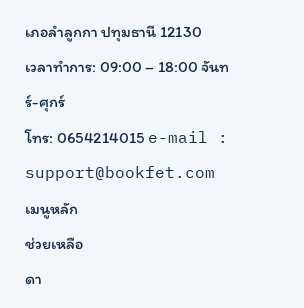เภอลำลูกกา ปทุมธานี 12130
เวลาทำการ: 09:00 – 18:00 จันทร์-ศุกร์
โทร: 0654214015 e-mail : support@bookfet.com
เมนูหลัก
ช่วยเหลือ
ดา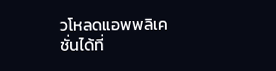วโหลดแอพพลิเคชั่นได้ที่